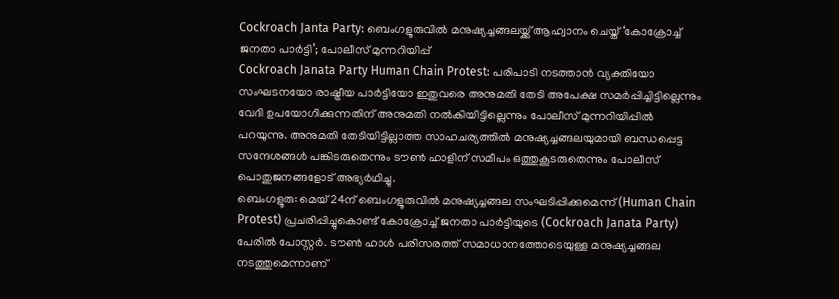Cockroach Janta Party: ബെംഗളൂരുവിൽ മനുഷ്യച്ചങ്ങലയ്ക്ക് ആഹ്വാനം ചെയ്ത് ‘കോക്രോച്ച് ജനതാ പാർട്ടി’; പോലീസ് മുന്നറിയിപ്പ്
Cockroach Janata Party Human Chain Protest: പരിപാടി നടത്താൻ വ്യക്തിയോ സംഘടനയോ രാഷ്ട്രീയ പാർട്ടിയോ ഇതുവരെ അനുമതി തേടി അപേക്ഷ സമർപ്പിച്ചിട്ടില്ലെന്നും വേദി ഉപയോഗിക്കുന്നതിന് അനുമതി നൽകിയിട്ടില്ലെന്നും പോലീസ് മുന്നറിയിപ്പിൽ പറയുന്നു. അനുമതി തേടിയിട്ടില്ലാത്ത സാഹചര്യത്തിൽ മനുഷ്യച്ചങ്ങലയുമായി ബന്ധപ്പെട്ട സന്ദേശങ്ങൾ പങ്കിടരുതെന്നും ടൗൺ ഹാളിന് സമീപം ഒത്തുകൂടരുതെന്നും പോലീസ് പൊതുജനങ്ങളോട് അഭ്യർഥിച്ചു.
ബെംഗളൂരു: മെയ് 24ന് ബെംഗളൂരുവിൽ മനുഷ്യച്ചങ്ങല സംഘടിപ്പിക്കുമെന്ന് (Human Chain Protest) പ്രചരിപ്പിച്ചുകൊണ്ട് കോക്രോച്ച് ജനതാ പാർട്ടിയുടെ (Cockroach Janata Party) പേരിൽ പോസ്റ്റർ. ടൗൺ ഹാൾ പരിസരത്ത് സമാധാനത്തോടെയുള്ള മനുഷ്യച്ചങ്ങല നടത്തുമെന്നാണ്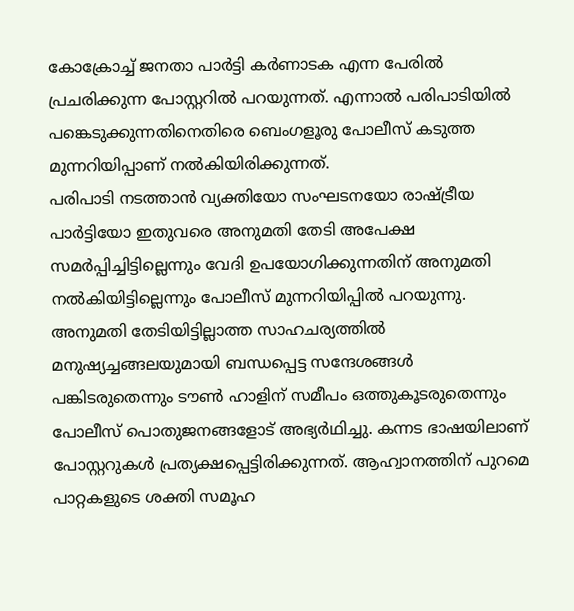കോക്രോച്ച് ജനതാ പാർട്ടി കർണാടക എന്ന പേരിൽ പ്രചരിക്കുന്ന പോസ്റ്ററിൽ പറയുന്നത്. എന്നാൽ പരിപാടിയിൽ പങ്കെടുക്കുന്നതിനെതിരെ ബെംഗളൂരു പോലീസ് കടുത്ത മുന്നറിയിപ്പാണ് നൽകിയിരിക്കുന്നത്.
പരിപാടി നടത്താൻ വ്യക്തിയോ സംഘടനയോ രാഷ്ട്രീയ പാർട്ടിയോ ഇതുവരെ അനുമതി തേടി അപേക്ഷ സമർപ്പിച്ചിട്ടില്ലെന്നും വേദി ഉപയോഗിക്കുന്നതിന് അനുമതി നൽകിയിട്ടില്ലെന്നും പോലീസ് മുന്നറിയിപ്പിൽ പറയുന്നു. അനുമതി തേടിയിട്ടില്ലാത്ത സാഹചര്യത്തിൽ മനുഷ്യച്ചങ്ങലയുമായി ബന്ധപ്പെട്ട സന്ദേശങ്ങൾ പങ്കിടരുതെന്നും ടൗൺ ഹാളിന് സമീപം ഒത്തുകൂടരുതെന്നും പോലീസ് പൊതുജനങ്ങളോട് അഭ്യർഥിച്ചു. കന്നട ഭാഷയിലാണ് പോസ്റ്ററുകൾ പ്രത്യക്ഷപ്പെട്ടിരിക്കുന്നത്. ആഹ്വാനത്തിന് പുറമെ പാറ്റകളുടെ ശക്തി സമൂഹ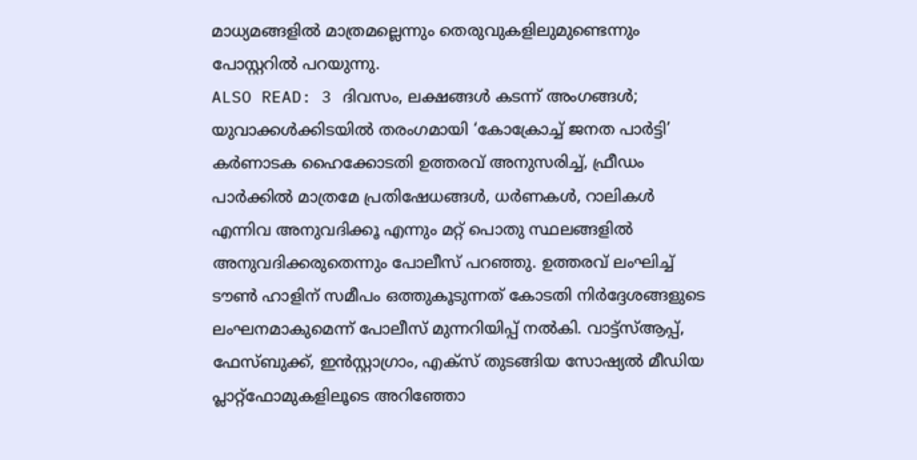മാധ്യമങ്ങളിൽ മാത്രമല്ലെന്നും തെരുവുകളിലുമുണ്ടെന്നും പോസ്റ്ററിൽ പറയുന്നു.
ALSO READ: 3 ദിവസം, ലക്ഷങ്ങൾ കടന്ന് അംഗങ്ങൾ; യുവാക്കൾക്കിടയിൽ തരംഗമായി ‘കോക്രോച്ച് ജനത പാർട്ടി’
കർണാടക ഹൈക്കോടതി ഉത്തരവ് അനുസരിച്ച്, ഫ്രീഡം പാർക്കിൽ മാത്രമേ പ്രതിഷേധങ്ങൾ, ധർണകൾ, റാലികൾ എന്നിവ അനുവദിക്കൂ എന്നും മറ്റ് പൊതു സ്ഥലങ്ങളിൽ അനുവദിക്കരുതെന്നും പോലീസ് പറഞ്ഞു. ഉത്തരവ് ലംഘിച്ച് ടൗൺ ഹാളിന് സമീപം ഒത്തുകൂടുന്നത് കോടതി നിർദ്ദേശങ്ങളുടെ ലംഘനമാകുമെന്ന് പോലീസ് മുന്നറിയിപ്പ് നൽകി. വാട്ട്സ്ആപ്പ്, ഫേസ്ബുക്ക്, ഇൻസ്റ്റാഗ്രാം, എക്സ് തുടങ്ങിയ സോഷ്യൽ മീഡിയ പ്ലാറ്റ്ഫോമുകളിലൂടെ അറിഞ്ഞോ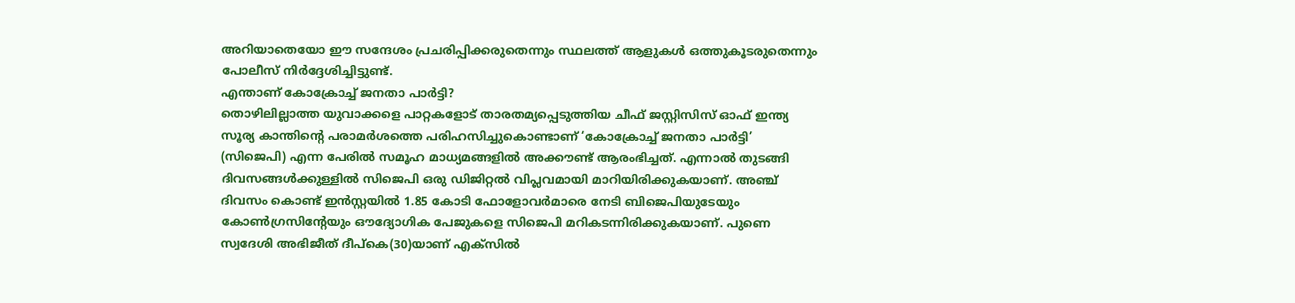അറിയാതെയോ ഈ സന്ദേശം പ്രചരിപ്പിക്കരുതെന്നും സ്ഥലത്ത് ആളുകൾ ഒത്തുകൂടരുതെന്നും പോലീസ് നിർദ്ദേശിച്ചിട്ടുണ്ട്.
എന്താണ് കോക്രോച്ച് ജനതാ പാർട്ടി?
തൊഴിലില്ലാത്ത യുവാക്കളെ പാറ്റകളോട് താരതമ്യപ്പെടുത്തിയ ചീഫ് ജസ്റ്റിസിസ് ഓഫ് ഇന്ത്യ സൂര്യ കാന്തിൻ്റെ പരാമർശത്തെ പരിഹസിച്ചുകൊണ്ടാണ് ‘കോക്രോച്ച് ജനതാ പാർട്ടി’ (സിജെപി) എന്ന പേരിൽ സമൂഹ മാധ്യമങ്ങളിൽ അക്കൗണ്ട് ആരംഭിച്ചത്. എന്നാൽ തുടങ്ങി ദിവസങ്ങൾക്കുള്ളിൽ സിജെപി ഒരു ഡിജിറ്റൽ വിപ്ലവമായി മാറിയിരിക്കുകയാണ്. അഞ്ച് ദിവസം കൊണ്ട് ഇൻസ്റ്റയിൽ 1.85 കോടി ഫോളോവർമാരെ നേടി ബിജെപിയുടേയും കോൺഗ്രസിന്റേയും ഔദ്യോഗിക പേജുകളെ സിജെപി മറികടന്നിരിക്കുകയാണ്. പുണെ സ്വദേശി അഭിജീത് ദീപ്കെ(30)യാണ് എക്സിൽ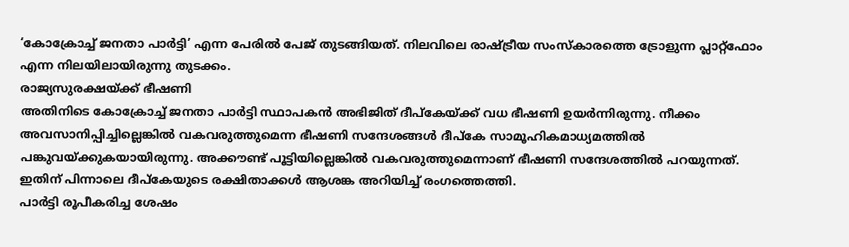‘കോക്രോച്ച് ജനതാ പാർട്ടി’ എന്ന പേരിൽ പേജ് തുടങ്ങിയത്. നിലവിലെ രാഷ്ട്രീയ സംസ്കാരത്തെ ട്രോളുന്ന പ്ലാറ്റ്ഫോം എന്ന നിലയിലായിരുന്നു തുടക്കം.
രാജ്യസുരക്ഷയ്ക്ക് ഭീഷണി
അതിനിടെ കോക്രോച്ച് ജനതാ പാർട്ടി സ്ഥാപകൻ അഭിജിത് ദീപ്കേയ്ക്ക് വധ ഭീഷണി ഉയർന്നിരുന്നു. നീക്കം അവസാനിപ്പിച്ചില്ലെങ്കിൽ വകവരുത്തുമെന്ന ഭീഷണി സന്ദേശങ്ങൾ ദീപ്കേ സാമൂഹികമാധ്യമത്തിൽ പങ്കുവയ്ക്കുകയായിരുന്നു. അക്കൗണ്ട് പൂട്ടിയില്ലെങ്കിൽ വകവരുത്തുമെന്നാണ് ഭീഷണി സന്ദേശത്തിൽ പറയുന്നത്. ഇതിന് പിന്നാലെ ദീപ്കേയുടെ രക്ഷിതാക്കൾ ആശങ്ക അറിയിച്ച് രംഗത്തെത്തി.
പാർട്ടി രൂപീകരിച്ച ശേഷം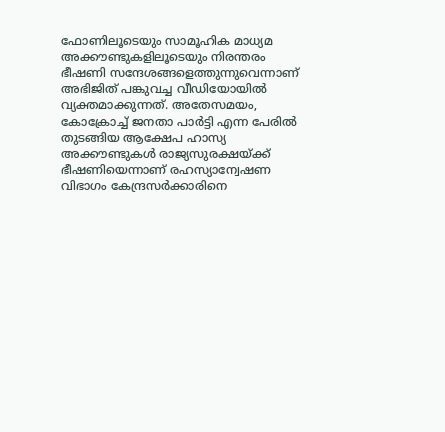ഫോണിലൂടെയും സാമൂഹിക മാധ്യമ അക്കൗണ്ടുകളിലൂടെയും നിരന്തരം ഭീഷണി സന്ദേശങ്ങളെത്തുന്നുവെന്നാണ് അഭിജിത് പങ്കുവച്ച വീഡിയോയിൽ വ്യക്തമാക്കുന്നത്. അതേസമയം, കോക്രോച്ച് ജനതാ പാർട്ടി എന്ന പേരിൽ തുടങ്ങിയ ആക്ഷേപ ഹാസ്യ അക്കൗണ്ടുകൾ രാജ്യസുരക്ഷയ്ക്ക് ഭീഷണിയെന്നാണ് രഹസ്യാന്വേഷണ വിഭാഗം കേന്ദ്രസർക്കാരിനെ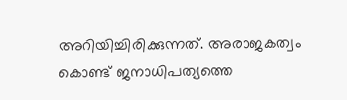അറിയിച്ചിരിക്കുന്നത്. അരാജകത്വം കൊണ്ട് ജനാധിപത്യത്തെ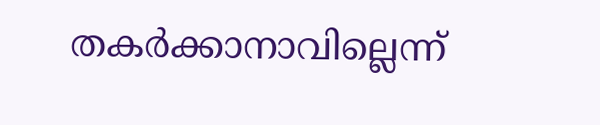തകർക്കാനാവില്ലെന്ന്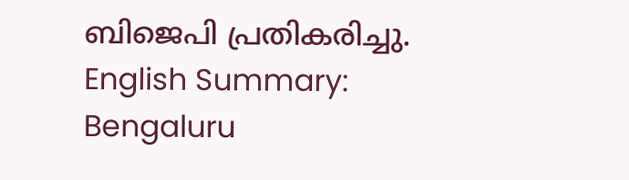ബിജെപി പ്രതികരിച്ചു.
English Summary:
Bengaluru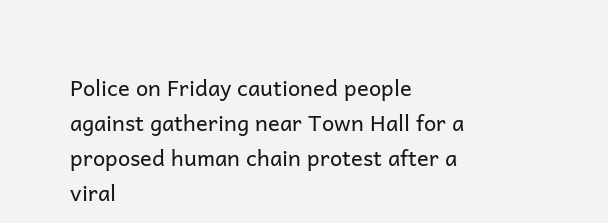Police on Friday cautioned people against gathering near Town Hall for a proposed human chain protest after a viral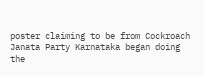poster claiming to be from Cockroach Janata Party Karnataka began doing the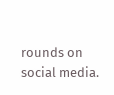rounds on social media.